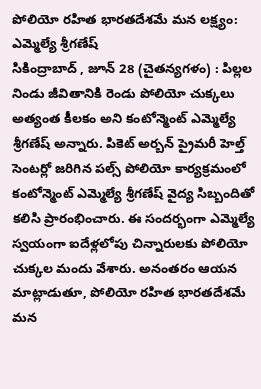పోలియో రహిత భారతదేశమే మన లక్ష్యం: ఎమ్మెల్యే శ్రీగణేష్
సికింద్రాబాద్ , జూన్ 28 (చైతన్యగళం) : పిల్లల నిండు జీవితానికి రెండు పోలియో చుక్కలు అత్యంత కీలకం అని కంటోన్మెంట్ ఎమ్మెల్యే శ్రీగణేష్ అన్నారు. పికెట్ అర్బన్ ప్రైమరీ హెల్త్ సెంటర్లో జరిగిన పల్స్ పోలియో కార్యక్రమంలో కంటోన్మెంట్ ఎమ్మెల్యే శ్రీగణేష్ వైద్య సిబ్బందితో కలిసి ప్రారంభించారు. ఈ సందర్భంగా ఎమ్మెల్యే స్వయంగా ఐదేళ్లలోపు చిన్నారులకు పోలియో చుక్కల మందు వేశారు. అనంతరం ఆయన మాట్లాడుతూ, పోలియో రహిత భారతదేశమే మన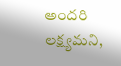అందరి లక్ష్యమని,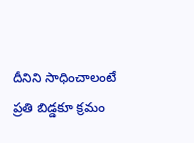దీనిని సాధించాలంటే ప్రతి బిడ్డకూ క్రమం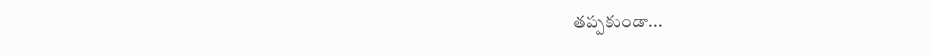తప్పకుండా...